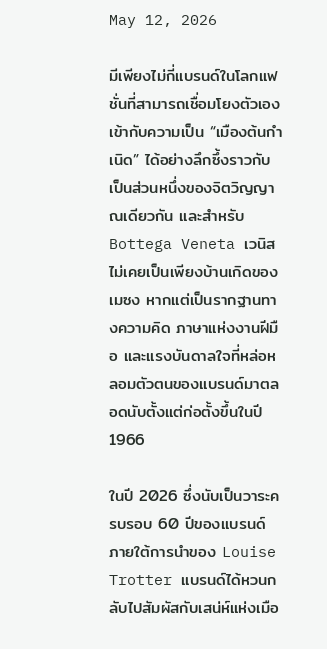May 12, 2026

มีเพียงไม่กี่แบรนด์ในโลกแฟชั่นที่สามารถเชื่อมโยงตัวเองเข้ากับความเป็น “เมืองต้นกำเนิด” ได้อย่างลึกซึ้งราวกับเป็นส่วนหนึ่งของจิตวิญญาณเดียวกัน และสำหรับ Bottega Veneta เวนิสไม่เคยเป็นเพียงบ้านเกิดของเมซง หากแต่เป็นรากฐานทางความคิด ภาษาแห่งงานฝีมือ และแรงบันดาลใจที่หล่อหลอมตัวตนของแบรนด์มาตลอดนับตั้งแต่ก่อตั้งขึ้นในปี 1966

ในปี 2026 ซึ่งนับเป็นวาระครบรอบ 60 ปีของแบรนด์ ภายใต้การนำของ Louise Trotter แบรนด์ได้หวนกลับไปสัมผัสกับเสน่ห์แห่งเมือ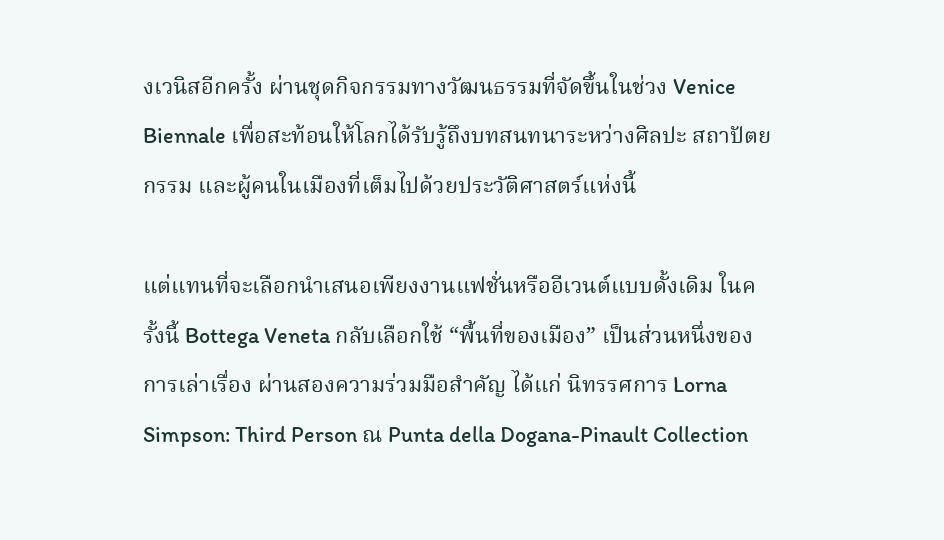งเวนิสอีกครั้ง ผ่านชุดกิจกรรมทางวัฒนธรรมที่จัดขึ้นในช่วง Venice Biennale เพื่อสะท้อนให้โลกได้รับรู้ถึงบทสนทนาระหว่างศิลปะ สถาปัตยกรรม และผู้คนในเมืองที่เต็มไปด้วยประวัติศาสตร์แห่งนี้

แต่แทนที่จะเลือกนำเสนอเพียงงานแฟชั่นหรืออีเวนต์แบบดั้งเดิม ในครั้งนี้ Bottega Veneta กลับเลือกใช้ “พื้นที่ของเมือง” เป็นส่วนหนึ่งของการเล่าเรื่อง ผ่านสองความร่วมมือสำคัญ ได้แก่ นิทรรศการ Lorna Simpson: Third Person ณ Punta della Dogana-Pinault Collection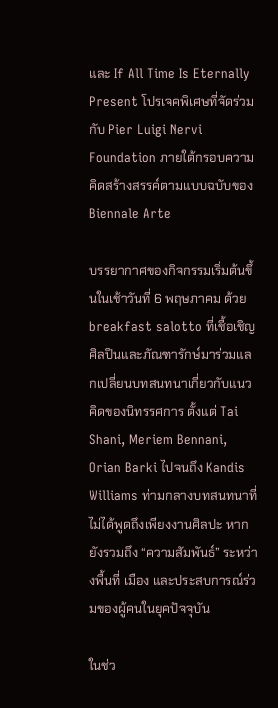และ If All Time Is Eternally Present โปรเจคพิเศษที่จัดร่วมกับ Pier Luigi Nervi Foundation ภายใต้กรอบความคิดสร้างสรรค์ตามแบบฉบับของ Biennale Arte

บรรยากาศของกิจกรรมเริ่มต้นขึ้นในเช้าวันที่ 6 พฤษภาคม ด้วย breakfast salotto ที่เชื้อเชิญศิลปินและภัณฑารักษ์มาร่วมแลกเปลี่ยนบทสนทนาเกี่ยวกับแนวคิดของนิทรรศการ ตั้งแต่ Tai Shani, Meriem Bennani, Orian Barki ไปจนถึง Kandis Williams ท่ามกลางบทสนทนาที่ไม่ได้พูดถึงเพียงงานศิลปะ หากยังรวมถึง “ความสัมพันธ์” ระหว่างพื้นที่ เมือง และประสบการณ์ร่วมของผู้คนในยุคปัจจุบัน

ในช่ว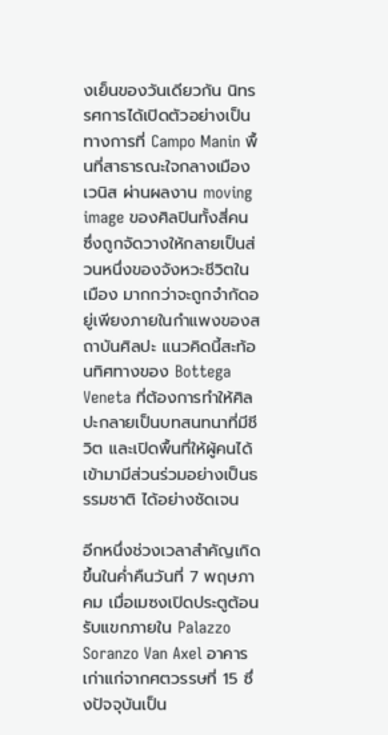งเย็นของวันเดียวกัน นิทรรศการได้เปิดตัวอย่างเป็นทางการที่ Campo Manin พื้นที่สาธารณะใจกลางเมืองเวนิส ผ่านผลงาน moving image ของศิลปินทั้งสี่คน ซึ่งถูกจัดวางให้กลายเป็นส่วนหนึ่งของจังหวะชีวิตในเมือง มากกว่าจะถูกจำกัดอยู่เพียงภายในกำแพงของสถาบันศิลปะ แนวคิดนี้สะท้อนทิศทางของ Bottega Veneta ที่ต้องการทำให้ศิลปะกลายเป็นบทสนทนาที่มีชีวิต และเปิดพื้นที่ให้ผู้คนได้เข้ามามีส่วนร่วมอย่างเป็นธรรมชาติ ได้อย่างชัดเจน

อีกหนึ่งช่วงเวลาสำคัญเกิดขึ้นในค่ำคืนวันที่ 7 พฤษภาคม เมื่อเมซงเปิดประตูต้อนรับแขกภายใน Palazzo Soranzo Van Axel อาคารเก่าแก่จากศตวรรษที่ 15 ซึ่งปัจจุบันเป็น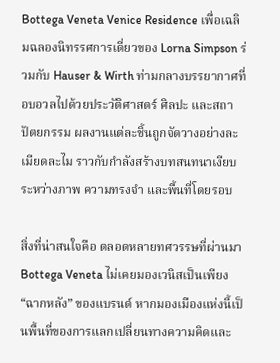Bottega Veneta Venice Residence เพื่อเฉลิมฉลองนิทรรศการเดี่ยวของ Lorna Simpson ร่วมกับ Hauser & Wirth ท่ามกลางบรรยากาศที่อบอวลไปด้วยประวัติศาสตร์ ศิลปะ และสถาปัตยกรรม ผลงานแต่ละชิ้นถูกจัดวางอย่างละเมียดละไม ราวกับกำลังสร้างบทสนทนาเงียบระหว่างภาพ ความทรงจำ และพื้นที่โดยรอบ

สิ่งที่น่าสนใจคือ ตลอดหลายทศวรรษที่ผ่านมา Bottega Veneta ไม่เคยมองเวนิสเป็นเพียง “ฉากหลัง” ของแบรนด์ หากมองเมืองแห่งนี้เป็นพื้นที่ของการแลกเปลี่ยนทางความคิดและ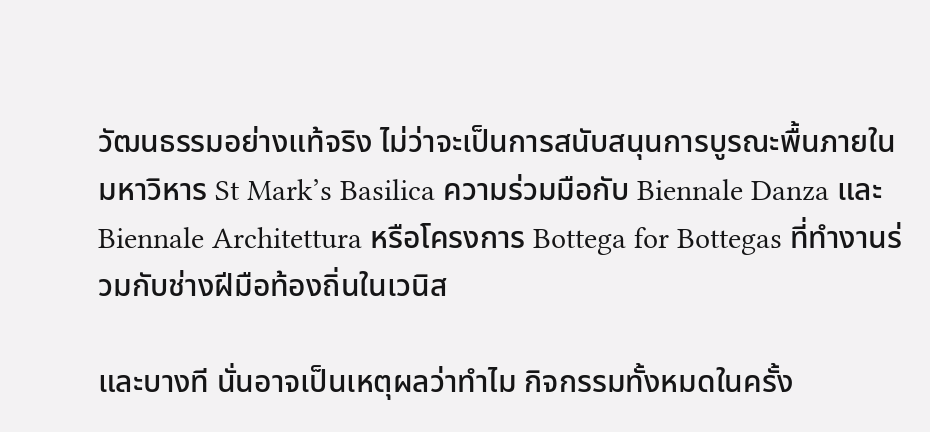วัฒนธรรมอย่างแท้จริง ไม่ว่าจะเป็นการสนับสนุนการบูรณะพื้นภายในมหาวิหาร St Mark’s Basilica ความร่วมมือกับ Biennale Danza และ Biennale Architettura หรือโครงการ Bottega for Bottegas ที่ทำงานร่วมกับช่างฝีมือท้องถิ่นในเวนิส

และบางที นั่นอาจเป็นเหตุผลว่าทำไม กิจกรรมทั้งหมดในครั้ง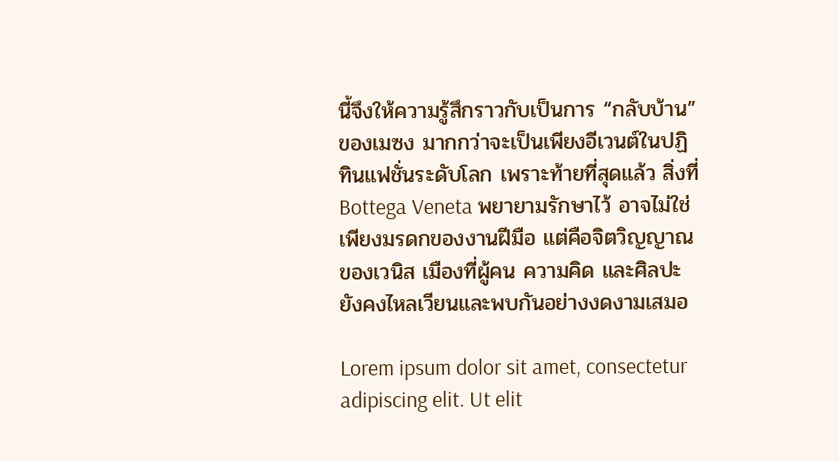นี้จึงให้ความรู้สึกราวกับเป็นการ “กลับบ้าน” ของเมซง มากกว่าจะเป็นเพียงอีเวนต์ในปฏิทินแฟชั่นระดับโลก เพราะท้ายที่สุดแล้ว สิ่งที่ Bottega Veneta พยายามรักษาไว้ อาจไม่ใช่เพียงมรดกของงานฝีมือ แต่คือจิตวิญญาณของเวนิส เมืองที่ผู้คน ความคิด และศิลปะยังคงไหลเวียนและพบกันอย่างงดงามเสมอ

Lorem ipsum dolor sit amet, consectetur adipiscing elit. Ut elit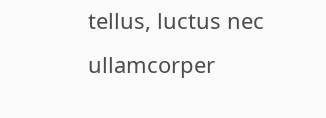tellus, luctus nec ullamcorper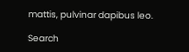mattis, pulvinar dapibus leo.

Search